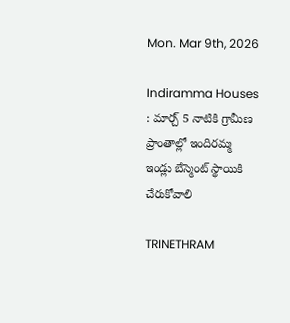Mon. Mar 9th, 2026

Indiramma Houses : మార్చ్ 5 నాటికి గ్రామీణ ప్రాంతాల్లో ఇందిరమ్మ ఇండ్లు బేస్మెంట్ స్థాయికి చేరుకోవాలి

TRINETHRAM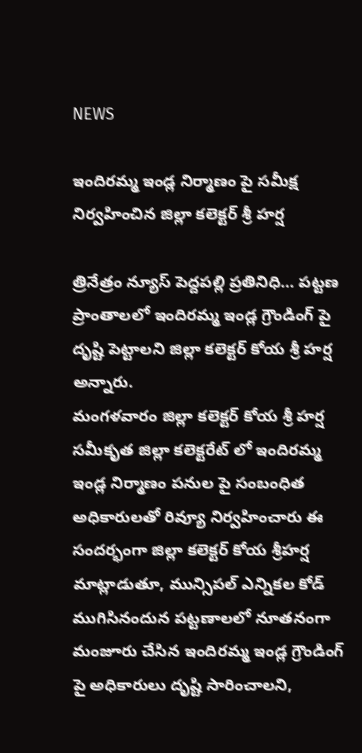NEWS

ఇందిరమ్మ ఇండ్ల నిర్మాణం పై సమీక్ష నిర్వహించిన జిల్లా కలెక్టర్ శ్రీ హర్ష

త్రినేత్రం న్యూస్ పెద్దపల్లి ప్రతినిధి… పట్టణ ప్రాంతాలలో ఇందిరమ్మ ఇండ్ల గ్రౌండింగ్ పై దృష్టి పెట్టాలని జిల్లా కలెక్టర్ కోయ శ్రీ హర్ష అన్నారు.
మంగళవారం జిల్లా కలెక్టర్ కోయ శ్రీ హర్ష సమీకృత జిల్లా కలెక్టరేట్ లో ఇందిరమ్మ ఇండ్ల నిర్మాణం పనుల పై సంబంధిత అధికారులతో రివ్యూ నిర్వహించారు ఈ సందర్భంగా జిల్లా కలెక్టర్ కోయ శ్రీహర్ష మాట్లాడుతూ, మున్సిపల్ ఎన్నికల కోడ్ ముగిసినందున పట్టణాలలో నూతనంగా మంజూరు చేసిన ఇందిరమ్మ ఇండ్ల గ్రౌండింగ్ పై అధికారులు దృష్టి సారించాలని,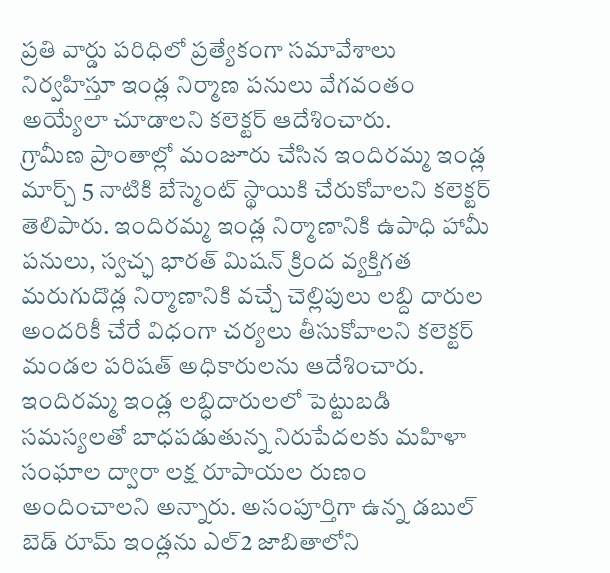ప్రతి వార్డు పరిధిలో ప్రత్యేకంగా సమావేశాలు నిర్వహిస్తూ ఇండ్ల నిర్మాణ పనులు వేగవంతం అయ్యేలా చూడాలని కలెక్టర్ ఆదేశించారు.
గ్రామీణ ప్రాంతాల్లో మంజూరు చేసిన ఇందిరమ్మ ఇండ్ల మార్చ్ 5 నాటికి బేస్మెంట్ స్థాయికి చేరుకోవాలని కలెక్టర్ తెలిపారు. ఇందిరమ్మ ఇండ్ల నిర్మాణానికి ఉపాధి హామీ పనులు, స్వచ్ఛ భారత్ మిషన్ క్రింద వ్యక్తిగత మరుగుదొడ్ల నిర్మాణానికి వచ్చే చెల్లిపులు లబ్ది దారుల అందరికీ చేరే విధంగా చర్యలు తీసుకోవాలని కలెక్టర్ మండల పరిషత్ అధికారులను ఆదేశించారు.
ఇందిరమ్మ ఇండ్ల లబ్ధిదారులలో పెట్టుబడి సమస్యలతో బాధపడుతున్న నిరుపేదలకు మహిళా సంఘాల ద్వారా లక్ష రూపాయల రుణం అందించాలని అన్నారు. అసంపూర్తిగా ఉన్న డబుల్ బెడ్ రూమ్ ఇండ్లను ఎల్2 జాబితాలోని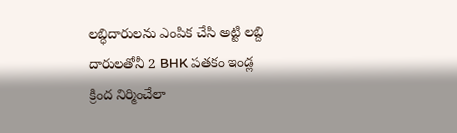లబ్ధిదారులను ఎంపిక చేసి అట్టి లబ్ది దారులతోనీ 2 BHK పతకం ఇండ్ల క్రింద నిర్మించేలా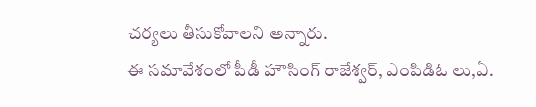చర్యలు తీసుకోవాలని అన్నారు.
ఈ సమావేశంలో పీడీ హౌసింగ్ రాజేశ్వర్, ఎంపిడిఓ లు,ఏ.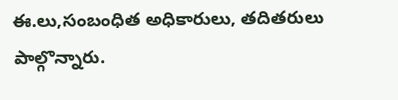ఈ.లు,సంబంధిత అధికారులు, తదితరులు పాల్గొన్నారు.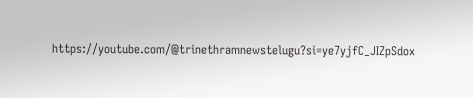https://youtube.com/@trinethramnewstelugu?si=ye7yjfC_JIZpSdox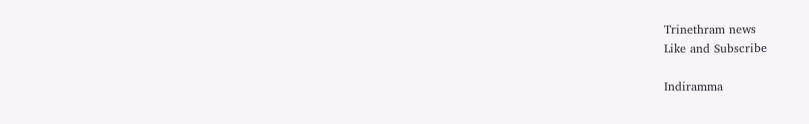Trinethram news
Like and Subscribe

Indiramma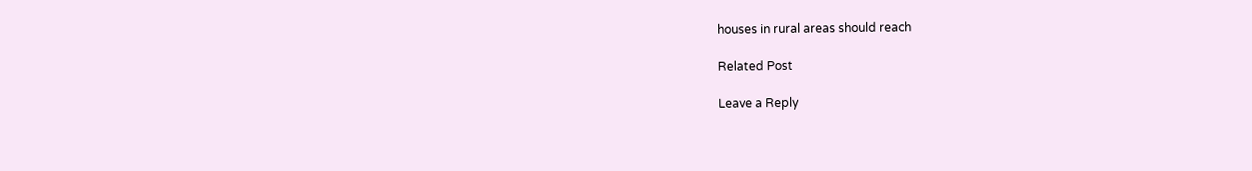houses in rural areas should reach

Related Post

Leave a Reply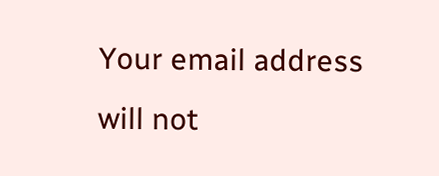Your email address will not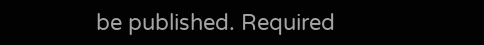be published. Required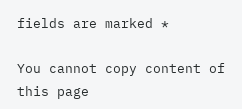fields are marked *

You cannot copy content of this page